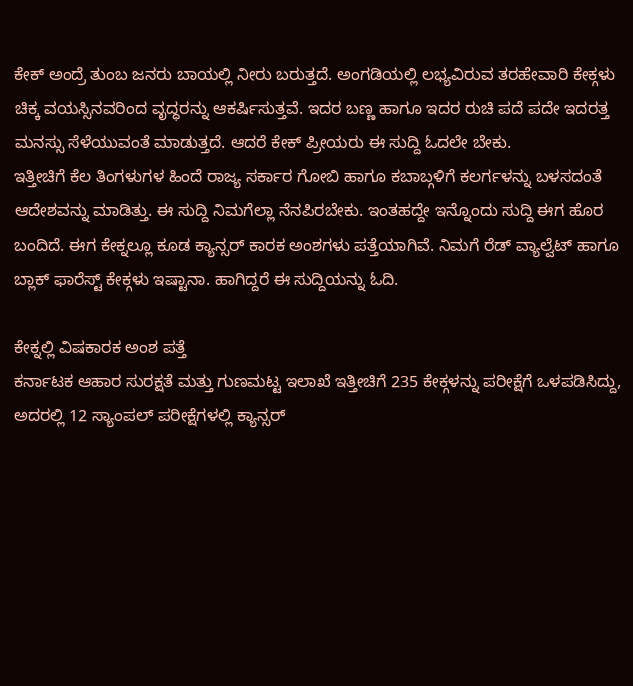ಕೇಕ್ ಅಂದ್ರೆ ತುಂಬ ಜನರು ಬಾಯಲ್ಲಿ ನೀರು ಬರುತ್ತದೆ. ಅಂಗಡಿಯಲ್ಲಿ ಲಭ್ಯವಿರುವ ತರಹೇವಾರಿ ಕೇಕ್ಗಳು ಚಿಕ್ಕ ವಯಸ್ಸಿನವರಿಂದ ವೃದ್ಧರನ್ನು ಆಕರ್ಷಿಸುತ್ತವೆ. ಇದರ ಬಣ್ಣ ಹಾಗೂ ಇದರ ರುಚಿ ಪದೆ ಪದೇ ಇದರತ್ತ ಮನಸ್ಸು ಸೆಳೆಯುವಂತೆ ಮಾಡುತ್ತದೆ. ಆದರೆ ಕೇಕ್ ಪ್ರೀಯರು ಈ ಸುದ್ದಿ ಓದಲೇ ಬೇಕು.
ಇತ್ತೀಚಿಗೆ ಕೆಲ ತಿಂಗಳುಗಳ ಹಿಂದೆ ರಾಜ್ಯ ಸರ್ಕಾರ ಗೋಬಿ ಹಾಗೂ ಕಬಾಬ್ಗಳಿಗೆ ಕಲರ್ಗಳನ್ನು ಬಳಸದಂತೆ ಆದೇಶವನ್ನು ಮಾಡಿತ್ತು. ಈ ಸುದ್ದಿ ನಿಮಗೆಲ್ಲಾ ನೆನಪಿರಬೇಕು. ಇಂತಹದ್ದೇ ಇನ್ನೊಂದು ಸುದ್ದಿ ಈಗ ಹೊರ ಬಂದಿದೆ. ಈಗ ಕೇಕ್ನಲ್ಲೂ ಕೂಡ ಕ್ಯಾನ್ಸರ್ ಕಾರಕ ಅಂಶಗಳು ಪತ್ತೆಯಾಗಿವೆ. ನಿಮಗೆ ರೆಡ್ ವ್ಯಾಲ್ವೆಟ್ ಹಾಗೂ ಬ್ಲಾಕ್ ಫಾರೆಸ್ಟ್ ಕೇಕ್ಗಳು ಇಷ್ಟಾನಾ. ಹಾಗಿದ್ದರೆ ಈ ಸುದ್ದಿಯನ್ನು ಓದಿ.

ಕೇಕ್ನಲ್ಲಿ ವಿಷಕಾರಕ ಅಂಶ ಪತ್ತೆ
ಕರ್ನಾಟಕ ಆಹಾರ ಸುರಕ್ಷತೆ ಮತ್ತು ಗುಣಮಟ್ಟ ಇಲಾಖೆ ಇತ್ತೀಚಿಗೆ 235 ಕೇಕ್ಗಳನ್ನು ಪರೀಕ್ಷೆಗೆ ಒಳಪಡಿಸಿದ್ದು, ಅದರಲ್ಲಿ 12 ಸ್ಯಾಂಪಲ್ ಪರೀಕ್ಷೆಗಳಲ್ಲಿ ಕ್ಯಾನ್ಸರ್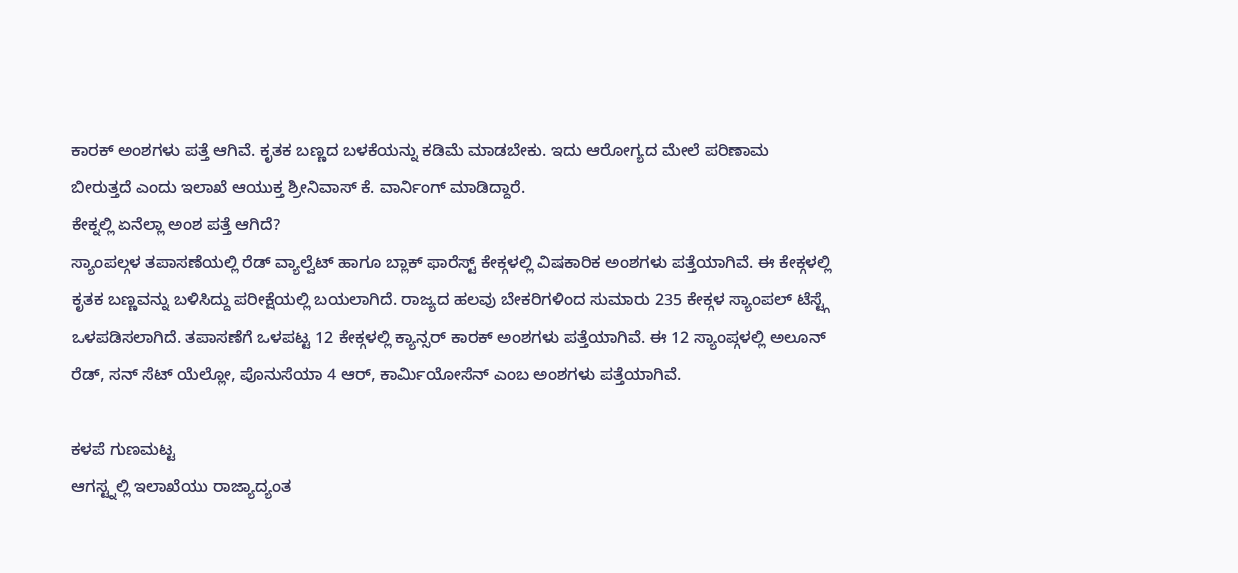ಕಾರಕ್ ಅಂಶಗಳು ಪತ್ತೆ ಆಗಿವೆ. ಕೃತಕ ಬಣ್ಣದ ಬಳಕೆಯನ್ನು ಕಡಿಮೆ ಮಾಡಬೇಕು. ಇದು ಆರೋಗ್ಯದ ಮೇಲೆ ಪರಿಣಾಮ ಬೀರುತ್ತದೆ ಎಂದು ಇಲಾಖೆ ಆಯುಕ್ತ ಶ್ರೀನಿವಾಸ್ ಕೆ. ವಾರ್ನಿಂಗ್ ಮಾಡಿದ್ದಾರೆ.
ಕೇಕ್ನಲ್ಲಿ ಏನೆಲ್ಲಾ ಅಂಶ ಪತ್ತೆ ಆಗಿದೆ?
ಸ್ಯಾಂಪಲ್ಗಳ ತಪಾಸಣೆಯಲ್ಲಿ ರೆಡ್ ವ್ಯಾಲ್ವೆಟ್ ಹಾಗೂ ಬ್ಲಾಕ್ ಫಾರೆಸ್ಟ್ ಕೇಕ್ಗಳಲ್ಲಿ ವಿಷಕಾರಿಕ ಅಂಶಗಳು ಪತ್ತೆಯಾಗಿವೆ. ಈ ಕೇಕ್ಗಳಲ್ಲಿ ಕೃತಕ ಬಣ್ಣವನ್ನು ಬಳಿಸಿದ್ದು ಪರೀಕ್ಷೆಯಲ್ಲಿ ಬಯಲಾಗಿದೆ. ರಾಜ್ಯದ ಹಲವು ಬೇಕರಿಗಳಿಂದ ಸುಮಾರು 235 ಕೇಕ್ಗಳ ಸ್ಯಾಂಪಲ್ ಟೆಸ್ಟ್ಗೆ ಒಳಪಡಿಸಲಾಗಿದೆ. ತಪಾಸಣೆಗೆ ಒಳಪಟ್ಟ 12 ಕೇಕ್ಗಳಲ್ಲಿ ಕ್ಯಾನ್ಸರ್ ಕಾರಕ್ ಅಂಶಗಳು ಪತ್ತೆಯಾಗಿವೆ. ಈ 12 ಸ್ಯಾಂಪ್ಗಳಲ್ಲಿ ಅಲೂನ್ ರೆಡ್, ಸನ್ ಸೆಟ್ ಯೆಲ್ಲೋ, ಪೊನುಸೆಯಾ 4 ಆರ್, ಕಾರ್ಮಿಯೋಸೆನ್ ಎಂಬ ಅಂಶಗಳು ಪತ್ತೆಯಾಗಿವೆ.

ಕಳಪೆ ಗುಣಮಟ್ಟ
ಆಗಸ್ಟ್ನಲ್ಲಿ ಇಲಾಖೆಯು ರಾಜ್ಯಾದ್ಯಂತ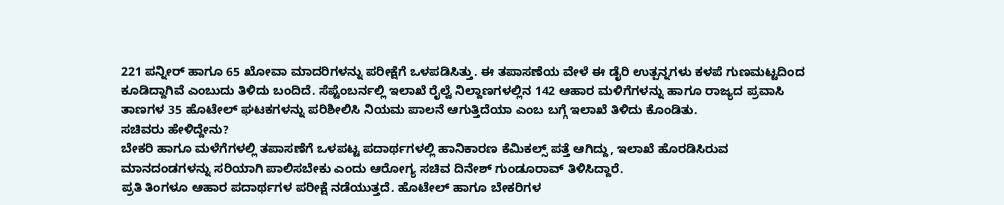221 ಪನ್ನೀರ್ ಹಾಗೂ 65 ಖೋವಾ ಮಾದರಿಗಳನ್ನು ಪರೀಕ್ಷೆಗೆ ಒಳಪಡಿಸಿತ್ತು. ಈ ತಪಾಸಣೆಯ ವೇಳೆ ಈ ಡೈರಿ ಉತ್ಪನ್ನಗಳು ಕಳಪೆ ಗುಣಮಟ್ಟದಿಂದ ಕೂಡಿದ್ದಾಗಿವೆ ಎಂಬುದು ತಿಳಿದು ಬಂದಿದೆ. ಸೆಪ್ಟೆಂಬರ್ನಲ್ಲಿ ಇಲಾಖೆ ರೈಲ್ವೆ ನಿಲ್ದಾಣಗಳಲ್ಲಿನ 142 ಆಹಾರ ಮಳಿಗೆಗಳನ್ನು ಹಾಗೂ ರಾಜ್ಯದ ಪ್ರವಾಸಿ ತಾಣಗಳ 35 ಹೊಟೇಲ್ ಘಟಕಗಳನ್ನು ಪರಿಶೀಲಿಸಿ ನಿಯಮ ಪಾಲನೆ ಆಗುತ್ತಿದೆಯಾ ಎಂಬ ಬಗ್ಗೆ ಇಲಾಖೆ ತಿಳಿದು ಕೊಂಡಿತು.
ಸಚಿವರು ಹೇಳಿದ್ದೇನು?
ಬೇಕರಿ ಹಾಗೂ ಮಳೆಗೆಗಳಲ್ಲಿ ತಪಾಸಣೆಗೆ ಒಳಪಟ್ಟ ಪದಾರ್ಥಗಳಲ್ಲಿ ಹಾನಿಕಾರಣ ಕೆಮಿಕಲ್ಸ್ ಪತ್ತೆ ಆಗಿದ್ದು, ಇಲಾಖೆ ಹೊರಡಿಸಿರುವ ಮಾನದಂಡಗಳನ್ನು ಸರಿಯಾಗಿ ಪಾಲಿಸಬೇಕು ಎಂದು ಆರೋಗ್ಯ ಸಚಿವ ದಿನೇಶ್ ಗುಂಡೂರಾವ್ ತಿಳಿಸಿದ್ದಾರೆ.
ಪ್ರತಿ ತಿಂಗಳೂ ಆಹಾರ ಪದಾರ್ಥಗಳ ಪರೀಕ್ಷೆ ನಡೆಯುತ್ತದೆ. ಹೊಟೇಲ್ ಹಾಗೂ ಬೇಕರಿಗಳ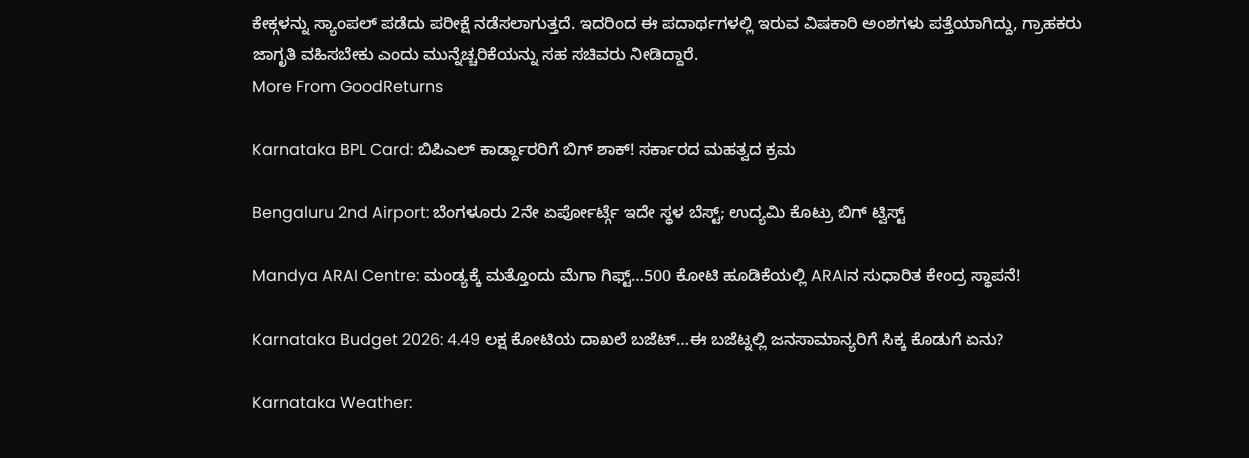ಕೇಕ್ಗಳನ್ನು ಸ್ಯಾಂಪಲ್ ಪಡೆದು ಪರೀಕ್ಷೆ ನಡೆಸಲಾಗುತ್ತದೆ. ಇದರಿಂದ ಈ ಪದಾರ್ಥಗಳಲ್ಲಿ ಇರುವ ವಿಷಕಾರಿ ಅಂಶಗಳು ಪತ್ತೆಯಾಗಿದ್ದು, ಗ್ರಾಹಕರು ಜಾಗೃತಿ ವಹಿಸಬೇಕು ಎಂದು ಮುನ್ನೆಚ್ಚರಿಕೆಯನ್ನು ಸಹ ಸಚಿವರು ನೀಡಿದ್ದಾರೆ.
More From GoodReturns

Karnataka BPL Card: ಬಿಪಿಎಲ್ ಕಾರ್ಡ್ದಾರರಿಗೆ ಬಿಗ್ ಶಾಕ್! ಸರ್ಕಾರದ ಮಹತ್ವದ ಕ್ರಮ

Bengaluru 2nd Airport: ಬೆಂಗಳೂರು 2ನೇ ಏರ್ಪೋರ್ಟ್ಗೆ ಇದೇ ಸ್ಥಳ ಬೆಸ್ಟ್; ಉದ್ಯಮಿ ಕೊಟ್ರು ಬಿಗ್ ಟ್ವಿಸ್ಟ್

Mandya ARAI Centre: ಮಂಡ್ಯಕ್ಕೆ ಮತ್ತೊಂದು ಮೆಗಾ ಗಿಫ್ಟ್…500 ಕೋಟಿ ಹೂಡಿಕೆಯಲ್ಲಿ ARAIನ ಸುಧಾರಿತ ಕೇಂದ್ರ ಸ್ಥಾಪನೆ!

Karnataka Budget 2026: 4.49 ಲಕ್ಷ ಕೋಟಿಯ ದಾಖಲೆ ಬಜೆಟ್…ಈ ಬಜೆಟ್ನಲ್ಲಿ ಜನಸಾಮಾನ್ಯರಿಗೆ ಸಿಕ್ಕ ಕೊಡುಗೆ ಏನು?

Karnataka Weather: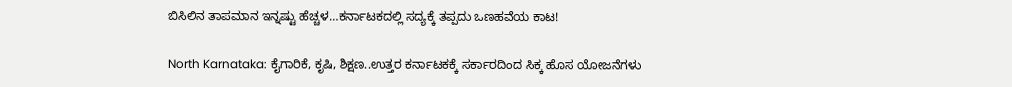ಬಿಸಿಲಿನ ತಾಪಮಾನ ಇನ್ನಷ್ಟು ಹೆಚ್ಚಳ…ಕರ್ನಾಟಕದಲ್ಲಿ ಸದ್ಯಕ್ಕೆ ತಪ್ಪದು ಒಣಹವೆಯ ಕಾಟ!

North Karnataka: ಕೈಗಾರಿಕೆ, ಕೃಷಿ, ಶಿಕ್ಷಣ..ಉತ್ತರ ಕರ್ನಾಟಕಕ್ಕೆ ಸರ್ಕಾರದಿಂದ ಸಿಕ್ಕ ಹೊಸ ಯೋಜನೆಗಳು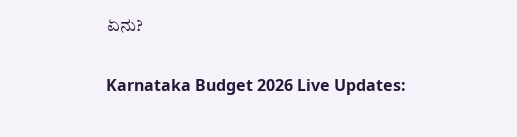ಏನು?

Karnataka Budget 2026 Live Updates: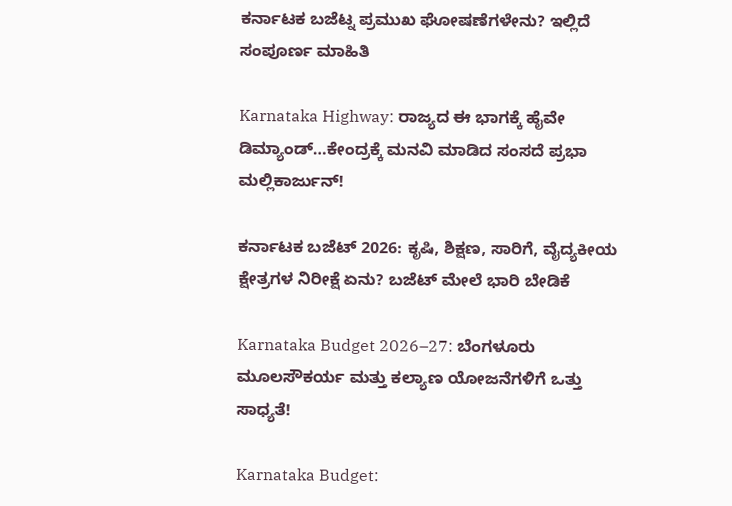ಕರ್ನಾಟಕ ಬಜೆಟ್ನ ಪ್ರಮುಖ ಘೋಷಣೆಗಳೇನು? ಇಲ್ಲಿದೆ ಸಂಪೂರ್ಣ ಮಾಹಿತಿ

Karnataka Highway: ರಾಜ್ಯದ ಈ ಭಾಗಕ್ಕೆ ಹೈವೇ ಡಿಮ್ಯಾಂಡ್…ಕೇಂದ್ರಕ್ಕೆ ಮನವಿ ಮಾಡಿದ ಸಂಸದೆ ಪ್ರಭಾ ಮಲ್ಲಿಕಾರ್ಜುನ್!

ಕರ್ನಾಟಕ ಬಜೆಟ್ 2026: ಕೃಷಿ, ಶಿಕ್ಷಣ, ಸಾರಿಗೆ, ವೈದ್ಯಕೀಯ ಕ್ಷೇತ್ರಗಳ ನಿರೀಕ್ಷೆ ಏನು? ಬಜೆಟ್ ಮೇಲೆ ಭಾರಿ ಬೇಡಿಕೆ

Karnataka Budget 2026–27: ಬೆಂಗಳೂರು ಮೂಲಸೌಕರ್ಯ ಮತ್ತು ಕಲ್ಯಾಣ ಯೋಜನೆಗಳಿಗೆ ಒತ್ತು ಸಾಧ್ಯತೆ!

Karnataka Budget: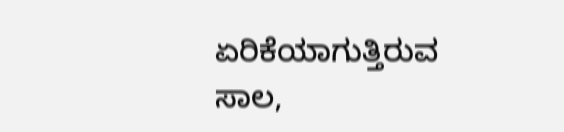ಏರಿಕೆಯಾಗುತ್ತಿರುವ ಸಾಲ,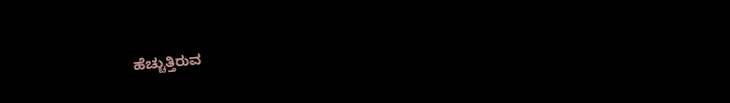ಹೆಚ್ಚುತ್ತಿರುವ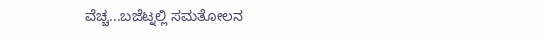ವೆಚ್ಚ...ಬಜೆಟ್ನಲ್ಲಿ ಸಮತೋಲನ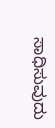ಸಾಧಿಸುವುದು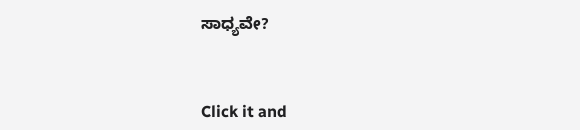ಸಾಧ್ಯವೇ?



Click it and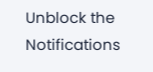Unblock the Notifications